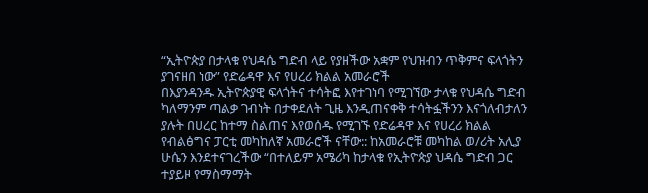“ኢትዮጵያ በታላቁ የህዳሴ ግድብ ላይ የያዘችው አቋም የህዝብን ጥቅምና ፍላጎትን ያገናዘበ ነው” የድሬዳዋ እና የሀረሪ ክልል አመራሮች
በእያንዳንዱ ኢትዮጵያዊ ፍላጎትና ተሳትፎ እየተገነባ የሚገኘው ታላቁ የህዳሴ ግድብ ካለማንም ጣልቃ ገብነት በታቀደለት ጊዜ እንዲጠናቀቅ ተሳትፏችንን እናጎለብታለን ያሉት በሀረር ከተማ ስልጠና እየወሰዱ የሚገኙ የድሬዳዋ እና የሀረሪ ክልል የብልፅግና ፓርቲ መካከለኛ አመራሮች ናቸው:: ከአመራሮቹ መካከል ወ/ሪት አሊያ ሁሴን እንደተናገረችው “በተለይም አሜሪካ ከታላቁ የኢትዮጵያ ህዳሴ ግድብ ጋር ተያይዞ የማስማማት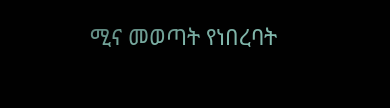ሚና መወጣት የነበረባት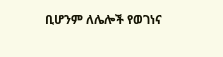ቢሆንም ለሌሎች የወገነና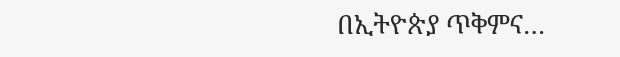በኢትዮጵያ ጥቅምና…